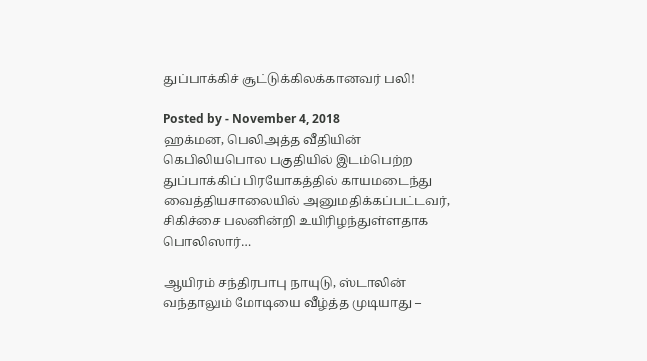துப்பாக்கிச் சூட்டுக்கிலக்கானவர் பலி!

Posted by - November 4, 2018
ஹக்மன, பெலிஅத்த வீதியின் கெபிலியபொல பகுதியில் இடம்பெற்ற துப்பாக்கிப் பிரயோகத்தில் காயமடைந்து வைத்தியசாலையில் அனுமதிக்கப்பட்டவர், சிகிச்சை பலனின்றி உயிரிழந்துள்ளதாக பொலிஸார்…

ஆயிரம் சந்திரபாபு நாயுடு, ஸ்டாலின் வந்தாலும் மோடியை வீழ்த்த முடியாது –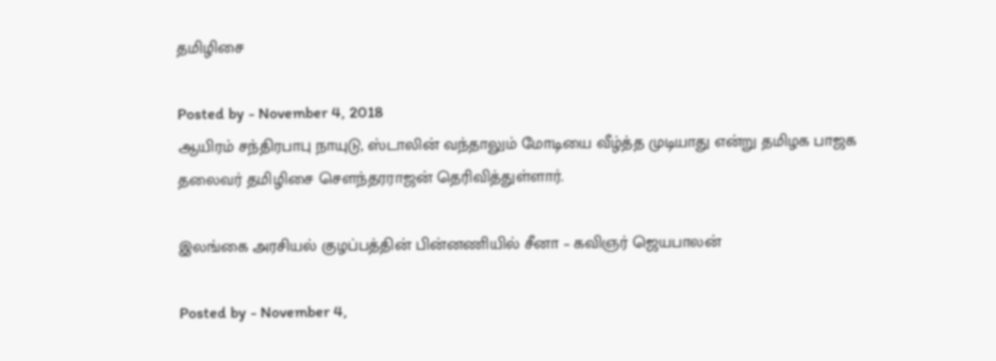தமிழிசை

Posted by - November 4, 2018
ஆயிரம் சந்திரபாபு நாயுடு, ஸ்டாலின் வந்தாலும் மோடியை வீழ்த்த முடியாது என்று தமிழக பாஜக தலைவர் தமிழிசை சௌந்தரராஜன் தெரிவித்துள்ளார்.

இலங்கை அரசியல் குழப்பத்தின் பின்னணியில் சீனா – கவிஞர் ஜெயபாலன்

Posted by - November 4,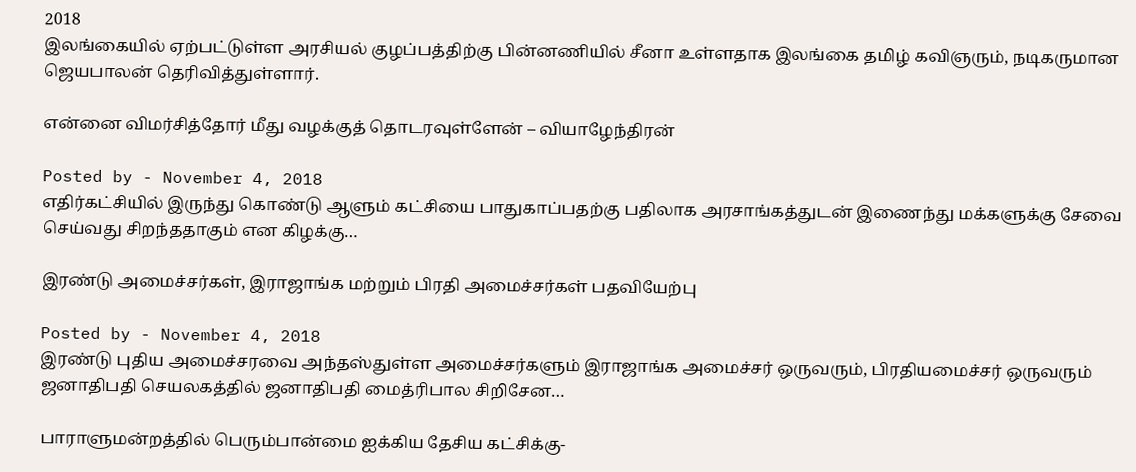2018
இலங்கையில் ஏற்பட்டுள்ள அரசியல் குழப்பத்திற்கு பின்னணியில் சீனா உள்ளதாக இலங்கை தமிழ் கவிஞரும், நடிகருமான ஜெயபாலன் தெரிவித்துள்ளார்.

என்னை விமர்சித்தோர் மீது வழக்குத் தொடரவுள்ளேன் – வியாழேந்திரன்

Posted by - November 4, 2018
எதிர்கட்சியில் இருந்து கொண்டு ஆளும் கட்சியை பாதுகாப்பதற்கு பதிலாக அரசாங்கத்துடன் இணைந்து மக்களுக்கு சேவை செய்வது சிறந்ததாகும் என கிழக்கு…

இரண்டு அமைச்சர்கள், இராஜாங்க மற்றும் பிரதி அமைச்சர்கள் பதவியேற்பு

Posted by - November 4, 2018
இரண்டு புதிய அமைச்சரவை அந்தஸ்துள்ள அமைச்சர்களும் இராஜாங்க அமைச்சர் ஒருவரும், பிரதியமைச்சர் ஒருவரும் ஜனாதிபதி செயலகத்தில் ஜனாதிபதி மைத்ரிபால சிறிசேன…

பாராளுமன்றத்தில் பெரும்பான்மை ஐக்கிய தேசிய கட்சிக்கு-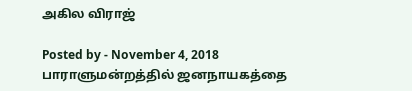அகில விராஜ்

Posted by - November 4, 2018
பாராளுமன்றத்தில் ஜனநாயகத்தை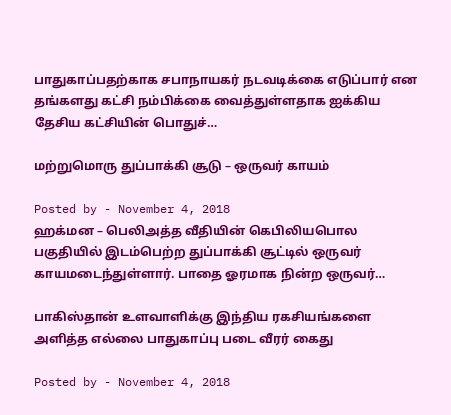பாதுகாப்பதற்காக சபாநாயகர் நடவடிக்கை எடுப்பார் என தங்களது கட்சி நம்பிக்கை வைத்துள்ளதாக ஐக்கிய தேசிய கட்சியின் பொதுச்…

மற்றுமொரு துப்பாக்கி சூடு – ஒருவர் காயம்

Posted by - November 4, 2018
ஹக்மன – பெலிஅத்த வீதியின் கெபிலியபொல பகுதியில் இடம்பெற்ற துப்பாக்கி சூட்டில் ஒருவர் காயமடைந்துள்ளார். பாதை ஓரமாக நின்ற ஒருவர்…

பாகிஸ்தான் உளவாளிக்கு இந்திய ரகசியங்களை அளித்த எல்லை பாதுகாப்பு படை வீரர் கைது

Posted by - November 4, 2018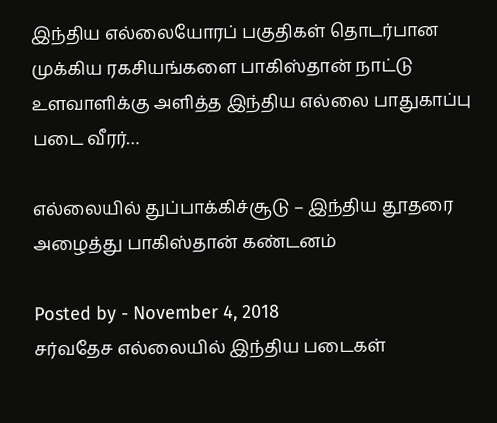இந்திய எல்லையோரப் பகுதிகள் தொடர்பான முக்கிய ரகசியங்களை பாகிஸ்தான் நாட்டு உளவாளிக்கு அளித்த இந்திய எல்லை பாதுகாப்பு படை வீரர்…

எல்லையில் துப்பாக்கிச்சூடு – இந்திய தூதரை அழைத்து பாகிஸ்தான் கண்டனம்

Posted by - November 4, 2018
சர்வதேச எல்லையில் இந்திய படைகள்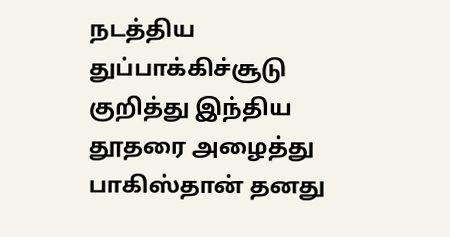நடத்திய துப்பாக்கிச்சூடு குறித்து இந்திய தூதரை அழைத்து பாகிஸ்தான் தனது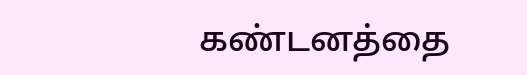கண்டனத்தை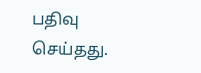பதிவு செய்தது.